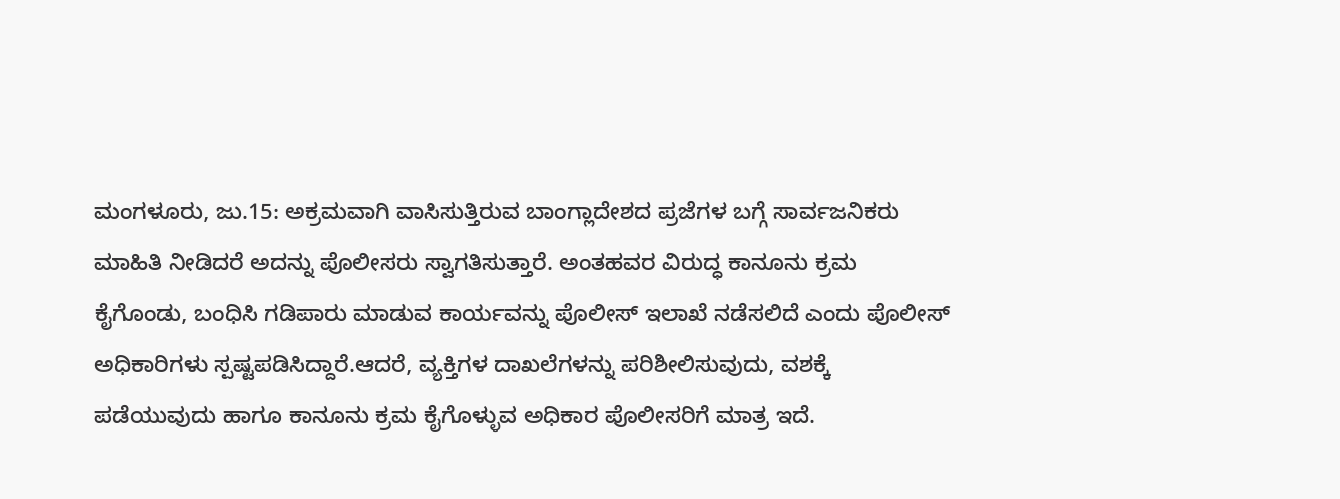ಮಂಗಳೂರು, ಜು.15: ಅಕ್ರಮವಾಗಿ ವಾಸಿಸುತ್ತಿರುವ ಬಾಂಗ್ಲಾದೇಶದ ಪ್ರಜೆಗಳ ಬಗ್ಗೆ ಸಾರ್ವಜನಿಕರು ಮಾಹಿತಿ ನೀಡಿದರೆ ಅದನ್ನು ಪೊಲೀಸರು ಸ್ವಾಗತಿಸುತ್ತಾರೆ. ಅಂತಹವರ ವಿರುದ್ಧ ಕಾನೂನು ಕ್ರಮ ಕೈಗೊಂಡು, ಬಂಧಿಸಿ ಗಡಿಪಾರು ಮಾಡುವ ಕಾರ್ಯವನ್ನು ಪೊಲೀಸ್ ಇಲಾಖೆ ನಡೆಸಲಿದೆ ಎಂದು ಪೊಲೀಸ್ ಅಧಿಕಾರಿಗಳು ಸ್ಪಷ್ಟಪಡಿಸಿದ್ದಾರೆ.ಆದರೆ, ವ್ಯಕ್ತಿಗಳ ದಾಖಲೆಗಳನ್ನು ಪರಿಶೀಲಿಸುವುದು, ವಶಕ್ಕೆ ಪಡೆಯುವುದು ಹಾಗೂ ಕಾನೂನು ಕ್ರಮ ಕೈಗೊಳ್ಳುವ ಅಧಿಕಾರ ಪೊಲೀಸರಿಗೆ ಮಾತ್ರ ಇದೆ.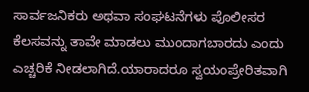ಸಾರ್ವಜನಿಕರು ಅಥವಾ ಸಂಘಟನೆಗಳು ಪೊಲೀಸರ ಕೆಲಸವನ್ನು ತಾವೇ ಮಾಡಲು ಮುಂದಾಗಬಾರದು ಎಂದು ಎಚ್ಚರಿಕೆ ನೀಡಲಾಗಿದೆ.ಯಾರಾದರೂ ಸ್ವಯಂಪ್ರೇರಿತವಾಗಿ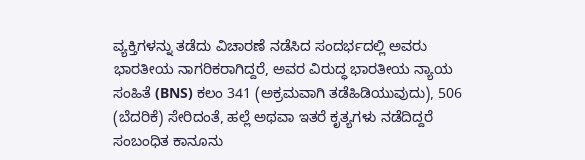ವ್ಯಕ್ತಿಗಳನ್ನು ತಡೆದು ವಿಚಾರಣೆ ನಡೆಸಿದ ಸಂದರ್ಭದಲ್ಲಿ ಅವರು ಭಾರತೀಯ ನಾಗರಿಕರಾಗಿದ್ದರೆ, ಅವರ ವಿರುದ್ಧ ಭಾರತೀಯ ನ್ಯಾಯ ಸಂಹಿತೆ (BNS) ಕಲಂ 341 (ಅಕ್ರಮವಾಗಿ ತಡೆಹಿಡಿಯುವುದು), 506 (ಬೆದರಿಕೆ) ಸೇರಿದಂತೆ, ಹಲ್ಲೆ ಅಥವಾ ಇತರೆ ಕೃತ್ಯಗಳು ನಡೆದಿದ್ದರೆ ಸಂಬಂಧಿತ ಕಾನೂನು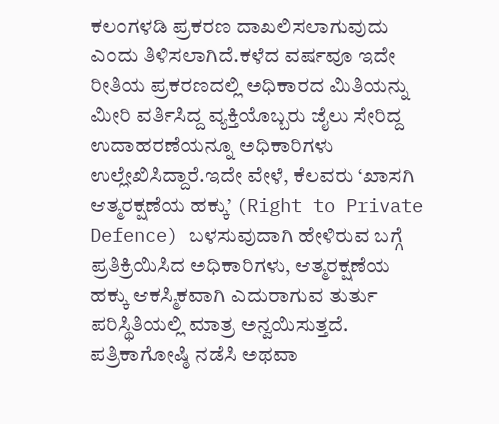ಕಲಂಗಳಡಿ ಪ್ರಕರಣ ದಾಖಲಿಸಲಾಗುವುದು ಎಂದು ತಿಳಿಸಲಾಗಿದೆ.ಕಳೆದ ವರ್ಷವೂ ಇದೇ ರೀತಿಯ ಪ್ರಕರಣದಲ್ಲಿ ಅಧಿಕಾರದ ಮಿತಿಯನ್ನು ಮೀರಿ ವರ್ತಿಸಿದ್ದ ವ್ಯಕ್ತಿಯೊಬ್ಬರು ಜೈಲು ಸೇರಿದ್ದ ಉದಾಹರಣೆಯನ್ನೂ ಅಧಿಕಾರಿಗಳು ಉಲ್ಲೇಖಿಸಿದ್ದಾರೆ.ಇದೇ ವೇಳೆ, ಕೆಲವರು ‘ಖಾಸಗಿ ಆತ್ಮರಕ್ಷಣೆಯ ಹಕ್ಕು’ (Right to Private Defence) ಬಳಸುವುದಾಗಿ ಹೇಳಿರುವ ಬಗ್ಗೆ ಪ್ರತಿಕ್ರಿಯಿಸಿದ ಅಧಿಕಾರಿಗಳು, ಆತ್ಮರಕ್ಷಣೆಯ ಹಕ್ಕು ಆಕಸ್ಮಿಕವಾಗಿ ಎದುರಾಗುವ ತುರ್ತು ಪರಿಸ್ಥಿತಿಯಲ್ಲಿ ಮಾತ್ರ ಅನ್ವಯಿಸುತ್ತದೆ. ಪತ್ರಿಕಾಗೋಷ್ಠಿ ನಡೆಸಿ ಅಥವಾ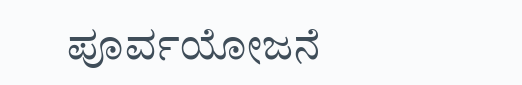ಪೂರ್ವಯೋಜನೆ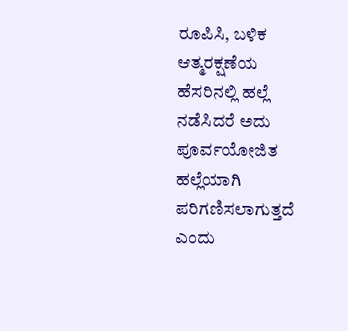ರೂಪಿಸಿ, ಬಳಿಕ ಆತ್ಮರಕ್ಷಣೆಯ ಹೆಸರಿನಲ್ಲಿ ಹಲ್ಲೆ ನಡೆಸಿದರೆ ಅದು ಪೂರ್ವಯೋಜಿತ ಹಲ್ಲೆಯಾಗಿ ಪರಿಗಣಿಸಲಾಗುತ್ತದೆ ಎಂದು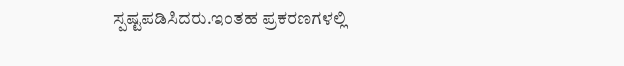ಸ್ಪಷ್ಟಪಡಿಸಿದರು.ಇಂತಹ ಪ್ರಕರಣಗಳಲ್ಲಿ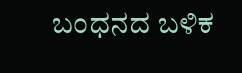ಬಂಧನದ ಬಳಿಕ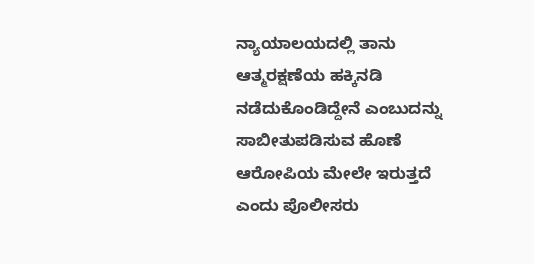ನ್ಯಾಯಾಲಯದಲ್ಲಿ ತಾನು ಆತ್ಮರಕ್ಷಣೆಯ ಹಕ್ಕಿನಡಿ ನಡೆದುಕೊಂಡಿದ್ದೇನೆ ಎಂಬುದನ್ನು ಸಾಬೀತುಪಡಿಸುವ ಹೊಣೆ ಆರೋಪಿಯ ಮೇಲೇ ಇರುತ್ತದೆ ಎಂದು ಪೊಲೀಸರು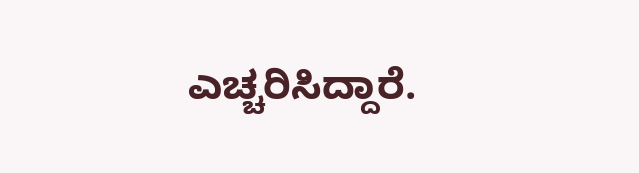ಎಚ್ಚರಿಸಿದ್ದಾರೆ.